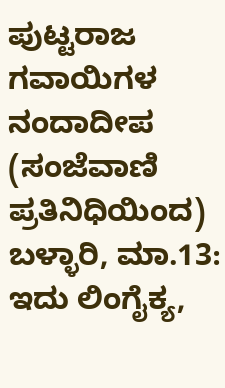ಪುಟ್ಟರಾಜ ಗವಾಯಿಗಳ ನಂದಾದೀಪ
(ಸಂಜೆವಾಣಿ ಪ್ರತಿನಿಧಿಯಿಂದ)
ಬಳ್ಳಾರಿ, ಮಾ.13: ಇದು ಲಿಂಗೈಕ್ಯ,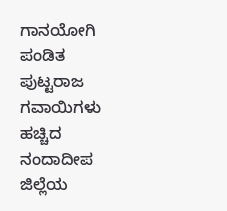ಗಾನಯೋಗಿ ಪಂಡಿತ ಪುಟ್ಟರಾಜ ಗವಾಯಿಗಳು ಹಚ್ಚಿದ ನಂದಾದೀಪ ಜಿಲ್ಲೆಯ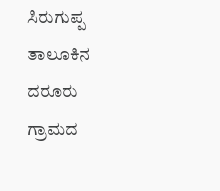ಸಿರುಗುಪ್ಪ ತಾಲೂಕಿನ ದರೂರು ಗ್ರಾಮದ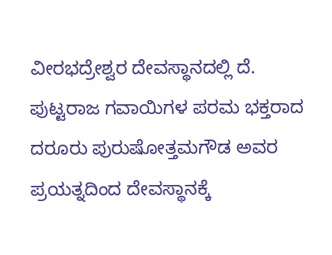ವೀರಭದ್ರೇಶ್ವರ ದೇವಸ್ಥಾನದಲ್ಲಿ ದೆ.
ಪುಟ್ಟರಾಜ ಗವಾಯಿಗಳ ಪರಮ ಭಕ್ತರಾದ ದರೂರು ಪುರುಷೋತ್ತಮಗೌಡ ಅವರ ಪ್ರಯತ್ನದಿಂದ ದೇವಸ್ಥಾನಕ್ಕೆ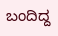ಬಂದಿದ್ದ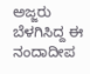ಅಜ್ಜರು ಬೆಳಗಿಸಿದ್ದ ಈ ನಂದಾದೀಪ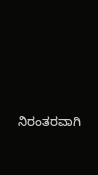ನಿರಂತರವಾಗಿ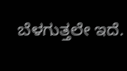ಬೆಳಗುತ್ತಲೇ ಇದೆ.